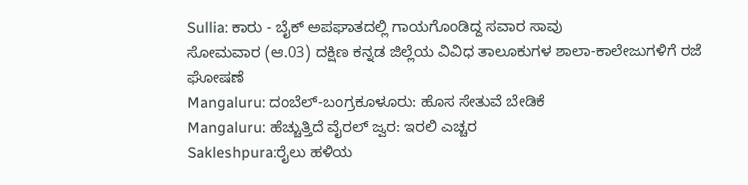Sullia: ಕಾರು - ಬೈಕ್ ಅಪಘಾತದಲ್ಲಿ ಗಾಯಗೊಂಡಿದ್ದ ಸವಾರ ಸಾವು
ಸೋಮವಾರ (ಆ.03) ದಕ್ಷಿಣ ಕನ್ನಡ ಜಿಲ್ಲೆಯ ವಿವಿಧ ತಾಲೂಕುಗಳ ಶಾಲಾ-ಕಾಲೇಜುಗಳಿಗೆ ರಜೆ ಘೋಷಣೆ
Mangaluru: ದಂಬೆಲ್-ಬಂಗ್ರಕೂಳೂರು: ಹೊಸ ಸೇತುವೆ ಬೇಡಿಕೆ
Mangaluru: ಹೆಚ್ಚುತ್ತಿದೆ ವೈರಲ್ ಜ್ವರ: ಇರಲಿ ಎಚ್ಚರ
Sakleshpura:ರೈಲು ಹಳಿಯ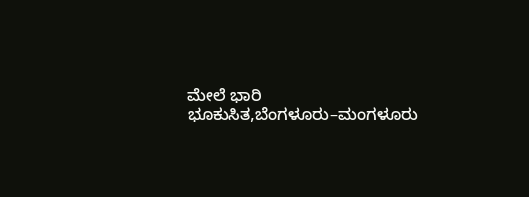ಮೇಲೆ ಭಾರಿ ಭೂಕುಸಿತ,ಬೆಂಗಳೂರು–ಮಂಗಳೂರು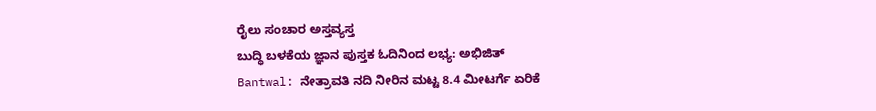ರೈಲು ಸಂಚಾರ ಅಸ್ತವ್ಯಸ್ತ
ಬುದ್ಧಿ ಬಳಕೆಯ ಜ್ಞಾನ ಪುಸ್ತಕ ಓದಿನಿಂದ ಲಭ್ಯ: ಅಭಿಜಿತ್
Bantwal: ನೇತ್ರಾವತಿ ನದಿ ನೀರಿನ ಮಟ್ಟ 8.4 ಮೀಟರ್ಗೆ ಏರಿಕೆ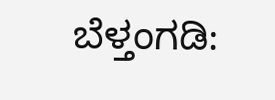ಬೆಳ್ತಂಗಡಿ: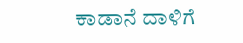ಕಾಡಾನೆ ದಾಳಿಗೆ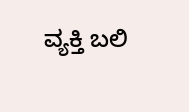ವ್ಯಕ್ತಿ ಬಲಿ